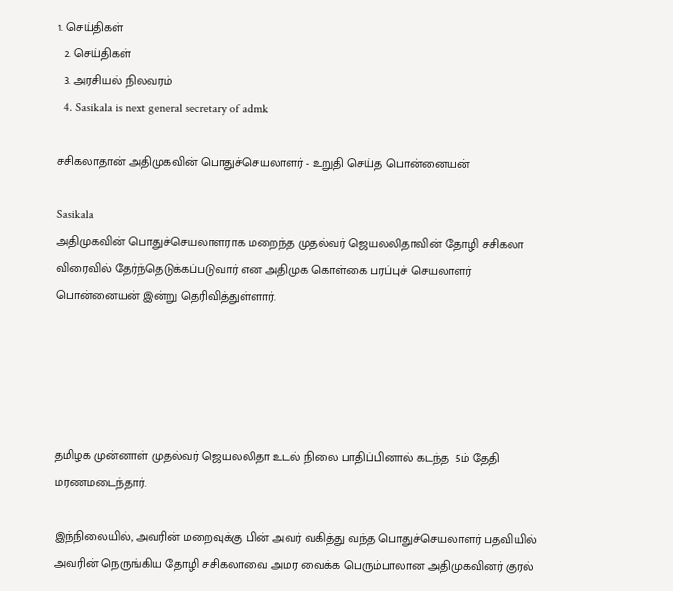1. செய்திகள்
  2. செய்திகள்
  3. அரசியல் நிலவரம்
  4. Sasikala is next general secretary of admk

சசிகலாதான் அதிமுகவின் பொதுச்செயலாளர் - உறுதி செய்த பொன்னையன்

Sasikala
அதிமுகவின் பொதுச்செயலாளராக மறைந்த முதல்வர் ஜெயலலிதாவின் தோழி சசிகலா விரைவில் தேர்ந்தெடுக்கப்படுவார் என அதிமுக கொள்கை பரப்புச் செயலாளர் பொன்னையன் இன்று தெரிவித்துள்ளார்.





தமிழக முன்னாள் முதல்வர் ஜெயலலிதா உடல் நிலை பாதிப்பினால் கடந்த  5ம் தேதி மரணமடைந்தார்.

இந்நிலையில், அவரின் மறைவுக்கு பின் அவர் வகித்து வந்த பொதுச்செயலாளர் பதவியில் அவரின் நெருங்கிய தோழி சசிகலாவை அமர வைக்க பெரும்பாலான அதிமுகவினர் குரல்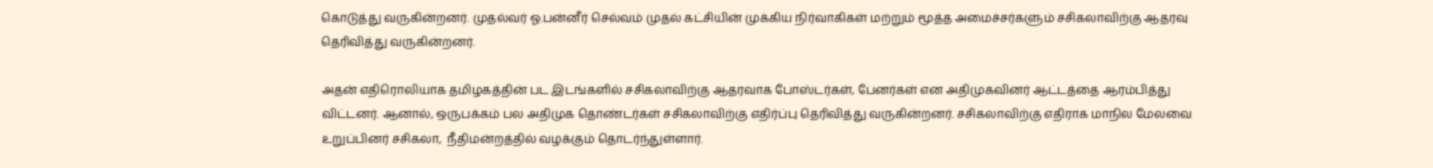கொடுத்து வருகின்றனர். முதல்வர் ஓ.பன்னீர் செல்வம் முதல் கட்சியின் முக்கிய நிர்வாகிகள் மற்றும் மூத்த அமைச்சர்களும் சசிகலாவிற்கு ஆதரவு தெரிவித்து வருகின்றனர்.

அதன் எதிரொலியாக தமிழகத்தின் பட இடங்களில் சசிகலாவிற்கு ஆதரவாக போஸ்டர்கள், பேனர்கள் என அதிமுகவினர் ஆட்டத்தை ஆரம்பித்து விட்டனர். ஆனால், ஒருபக்கம் பல அதிமுக தொண்டர்கள் சசிகலாவிற்கு எதிர்ப்பு தெரிவித்து வருகின்றனர். சசிகலாவிற்கு எதிராக மாநில மேலவை உறுப்பினர் சசிகலா,  நீதிமன்றத்தில் வழக்கும் தொடர்ந்துள்ளார்.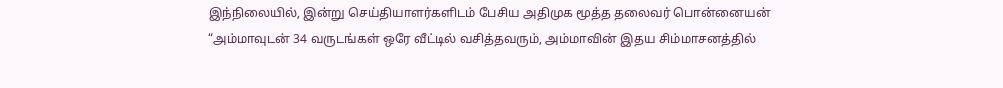இந்நிலையில், இன்று செய்தியாளர்களிடம் பேசிய அதிமுக மூத்த தலைவர் பொன்னையன் “அம்மாவுடன் 34 வருடங்கள் ஒரே வீட்டில் வசித்தவரும், அம்மாவின் இதய சிம்மாசனத்தில்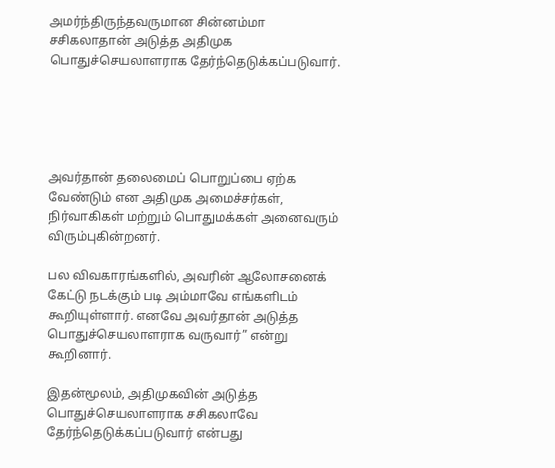அமர்ந்திருந்தவருமான சின்னம்மா சசிகலாதான் அடுத்த அதிமுக பொதுச்செயலாளராக தேர்ந்தெடுக்கப்படுவார்.





அவர்தான் தலைமைப் பொறுப்பை ஏற்க வேண்டும் என அதிமுக அமைச்சர்கள், நிர்வாகிகள் மற்றும் பொதுமக்கள் அனைவரும் விரும்புகின்றனர்.

பல விவகாரங்களில், அவரின் ஆலோசனைக் கேட்டு நடக்கும் படி அம்மாவே எங்களிடம் கூறியுள்ளார். எனவே அவர்தான் அடுத்த பொதுச்செயலாளராக வருவார்” என்று கூறினார்.

இதன்மூலம், அதிமுகவின் அடுத்த பொதுச்செயலாளராக சசிகலாவே தேர்ந்தெடுக்கப்படுவார் என்பது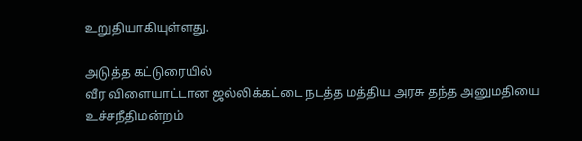உறுதியாகியுள்ளது.

அடுத்த கட்டுரையில்
வீர விளையாட்டான ஜல்லிக்கட்டை நடத்த மத்திய அரசு தந்த அனுமதியை உச்சநீதிமன்றம்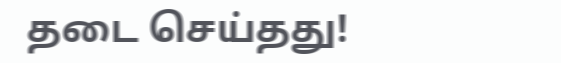தடை செய்தது!